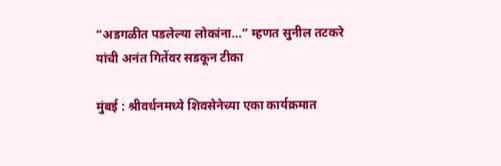“अडगळीत पडलेल्या लोकांना…” म्हणत सुनील तटकरे यांची अनंत गितेंवर सडकून टीका

मुंबई : श्रीवर्धनमध्ये शिवसेनेच्या एका कार्यक्रमात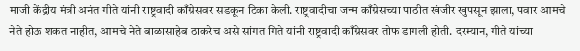माजी केंद्रीय मंत्री अनंत गीते यांनी राष्ट्रवादी काँग्रेसवर सडकून टिका केली. राष्ट्रवादीचा जन्म काँग्रेसच्या पाठीत खंजीर खुपसून झाला, पवार आमचे नेते होऊ शकत नाहीत, आमचे नेते बाळासाहेब ठाकरेच असे सांगत गिते यांनी राष्ट्रवादी काँग्रेसवर तोफ डागली होती. दरम्यान, गीते यांच्या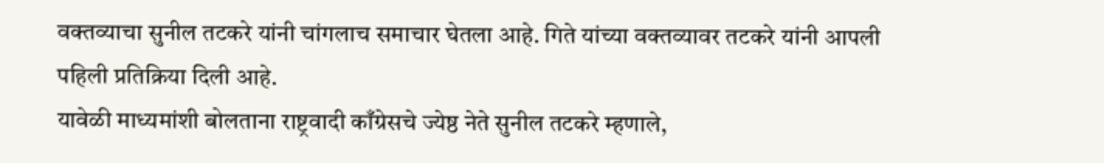वक्तव्याचा सुनील तटकरे यांनी चांगलाच समाचार घेतला आहे. गिते यांच्या वक्तव्यावर तटकरे यांनी आपली पहिली प्रतिक्रिया दिली आहे.
यावेळी माध्यमांशी बोलताना राष्ट्रवादी काँग्रेसचे ज्येष्ठ नेते सुनील तटकरे म्हणाले,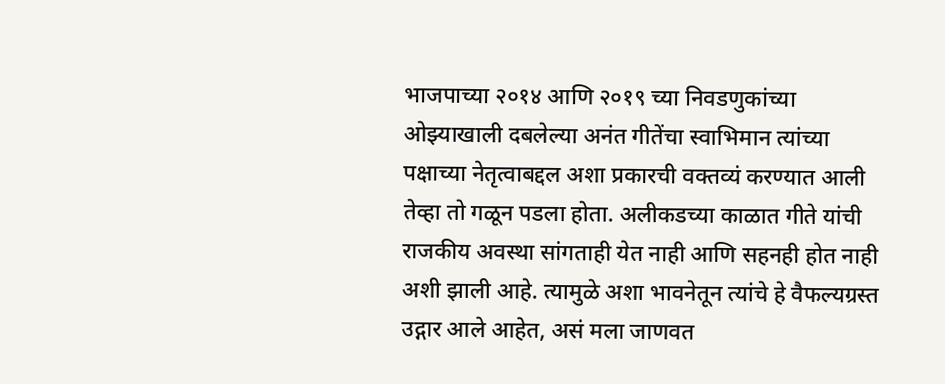भाजपाच्या २०१४ आणि २०१९ च्या निवडणुकांच्या ओझ्याखाली दबलेल्या अनंत गीतेंचा स्वाभिमान त्यांच्या पक्षाच्या नेतृत्वाबद्दल अशा प्रकारची वक्तव्यं करण्यात आली तेव्हा तो गळून पडला होता. अलीकडच्या काळात गीते यांची राजकीय अवस्था सांगताही येत नाही आणि सहनही होत नाही अशी झाली आहे. त्यामुळे अशा भावनेतून त्यांचे हे वैफल्यग्रस्त उद्गार आले आहेत, असं मला जाणवत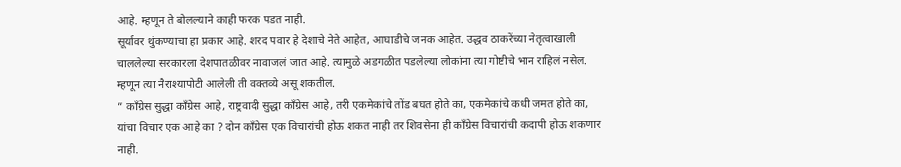आहे. म्हणून ते बोलल्याने काही फरक पडत नाही.
सूर्यावर थुंकण्याचा हा प्रकार आहे. शरद पवार हे देशाचे नेते आहेत, आघाडीचे जनक आहेत. उद्धव ठाकरेंच्या नेतृत्वाखाली चाललेल्या सरकारला देशपातळीवर नावाजलं जात आहे. त्यामुळे अडगळीत पडलेल्या लोकांना त्या गोष्टीचे भान राहिलं नसेल. म्हणून त्या नैराश्यापोटी आलेली ती वक्तव्ये असू शकतील.
” काँग्रेस सुद्धा काँग्रेस आहे, राष्ट्रवादी सुद्धा काँग्रेस आहे, तरी एकमेकांचे तोंड बघत होते का, एकमेकांचे कधी जमत होते का, यांचा विचार एक आहे का ? दोन काँग्रेस एक विचारांची होऊ शकत नाही तर शिवसेना ही काँग्रेस विचारांची कदापी होऊ शकणार नाही.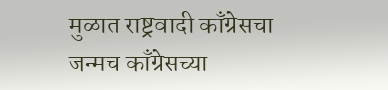मुळात राष्ट्रवादी काँग्रेसचा जन्मच काँग्रेसच्या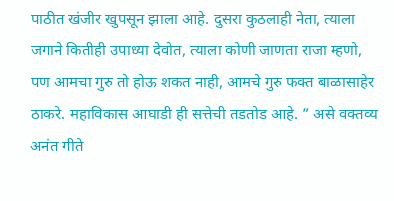पाठीत खंजीर खुपसून झाला आहे. दुसरा कुठलाही नेता, त्याला जगाने कितीही उपाध्या देवोत, त्याला कोणी जाणता राजा म्हणो, पण आमचा गुरु तो होऊ शकत नाही, आमचे गुरु फक्त बाळासाहेर ठाकरे. महाविकास आघाडी ही सत्तेची तडतोड आहे. ” असे वक्तव्य अनंत गीते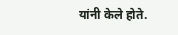यांनी केले होते.